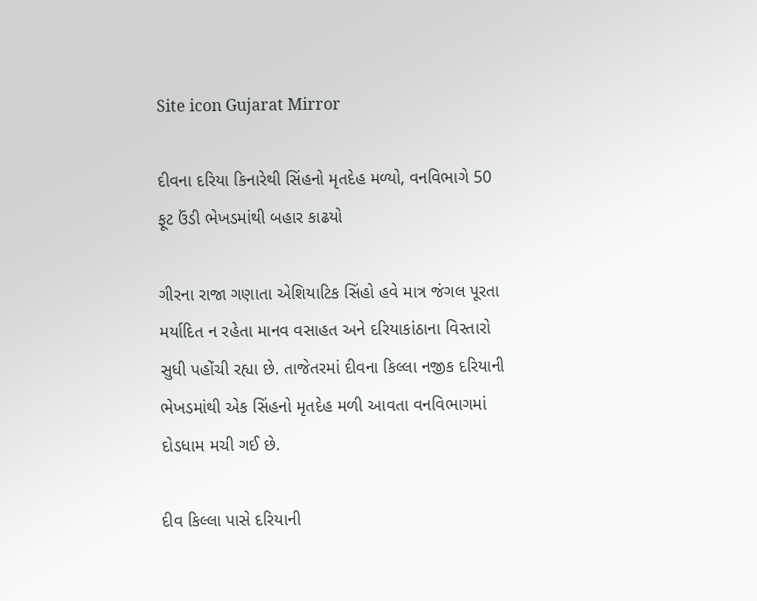Site icon Gujarat Mirror

દીવના દરિયા કિનારેથી સિંહનો મૃતદેહ મળ્યો, વનવિભાગે 50 ફૂટ ઉંડી ભેખડમાંથી બહાર કાઢયો

ગીરના રાજા ગણાતા એશિયાટિક સિંહો હવે માત્ર જંગલ પૂરતા મર્યાદિત ન રહેતા માનવ વસાહત અને દરિયાકાંઠાના વિસ્તારો સુધી પહોંચી રહ્યા છે. તાજેતરમાં દીવના કિલ્લા નજીક દરિયાની ભેખડમાંથી એક સિંહનો મૃતદેહ મળી આવતા વનવિભાગમાં દોડધામ મચી ગઈ છે.

દીવ કિલ્લા પાસે દરિયાની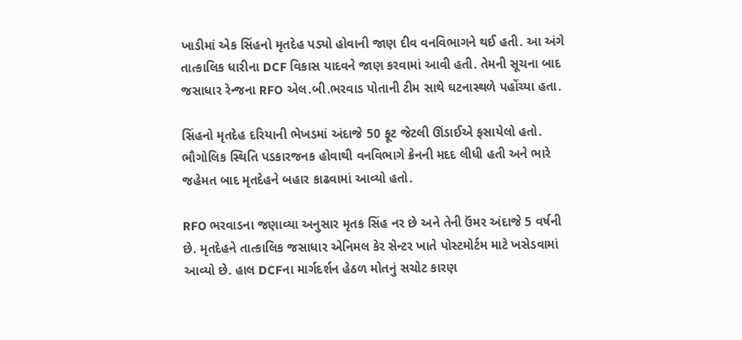ખાડીમાં એક સિંહનો મૃતદેહ પડ્યો હોવાની જાણ દીવ વનવિભાગને થઈ હતી. આ અંગે તાત્કાલિક ધારીના DCF વિકાસ યાદવને જાણ કરવામાં આવી હતી. તેમની સૂચના બાદ જસાધાર રેન્જના RFO એલ.બી.ભરવાડ પોતાની ટીમ સાથે ઘટનાસ્થળે પહોંચ્યા હતા.

સિંહનો મૃતદેહ દરિયાની ભેખડમાં અંદાજે 50 ફૂટ જેટલી ઊંડાઈએ ફસાયેલો હતો. ભૌગોલિક સ્થિતિ પડકારજનક હોવાથી વનવિભાગે ક્રેનની મદદ લીધી હતી અને ભારે જહેમત બાદ મૃતદેહને બહાર કાઢવામાં આવ્યો હતો.

RFO ભરવાડના જણાવ્યા અનુસાર મૃતક સિંહ નર છે અને તેની ઉંમર અંદાજે 5 વર્ષની છે. મૃતદેહને તાત્કાલિક જસાધાર એનિમલ કેર સેન્ટર ખાતે પોસ્ટમોર્ટમ માટે ખસેડવામાં આવ્યો છે. હાલ DCFના માર્ગદર્શન હેઠળ મોતનું સચોટ કારણ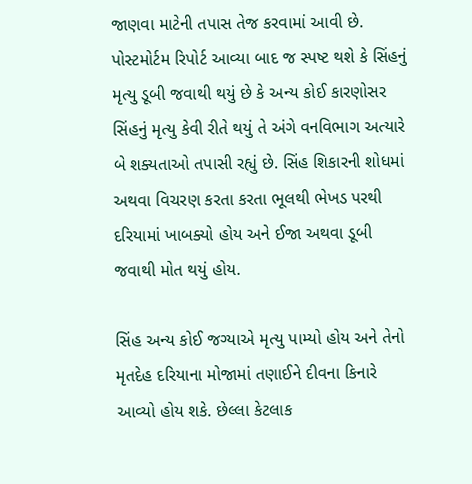જાણવા માટેની તપાસ તેજ કરવામાં આવી છે. પોસ્ટમોર્ટમ રિપોર્ટ આવ્યા બાદ જ સ્પષ્ટ થશે કે સિંહનું મૃત્યુ ડૂબી જવાથી થયું છે કે અન્ય કોઈ કારણોસર સિંહનું મૃત્યુ કેવી રીતે થયું તે અંગે વનવિભાગ અત્યારે બે શક્યતાઓ તપાસી રહ્યું છે. સિંહ શિકારની શોધમાં અથવા વિચરણ કરતા કરતા ભૂલથી ભેખડ પરથી દરિયામાં ખાબક્યો હોય અને ઈજા અથવા ડૂબી જવાથી મોત થયું હોય.

સિંહ અન્ય કોઈ જગ્યાએ મૃત્યુ પામ્યો હોય અને તેનો મૃતદેહ દરિયાના મોજામાં તણાઈને દીવના કિનારે આવ્યો હોય શકે. છેલ્લા કેટલાક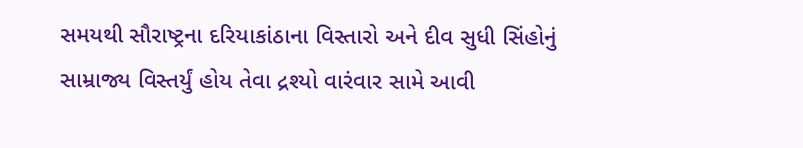સમયથી સૌરાષ્ટ્રના દરિયાકાંઠાના વિસ્તારો અને દીવ સુધી સિંહોનું સામ્રાજ્ય વિસ્તર્યું હોય તેવા દ્રશ્યો વારંવાર સામે આવી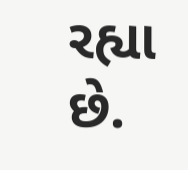રહ્યા છે.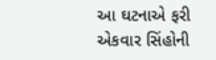આ ઘટનાએ ફરી એકવાર સિંહોની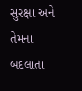સુરક્ષા અને તેમના બદલાતા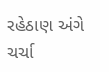રહેઠાણ અંગે ચર્ચા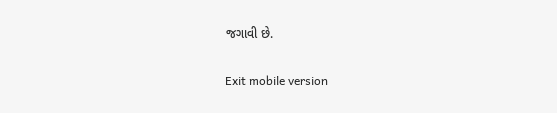જગાવી છે.

Exit mobile version